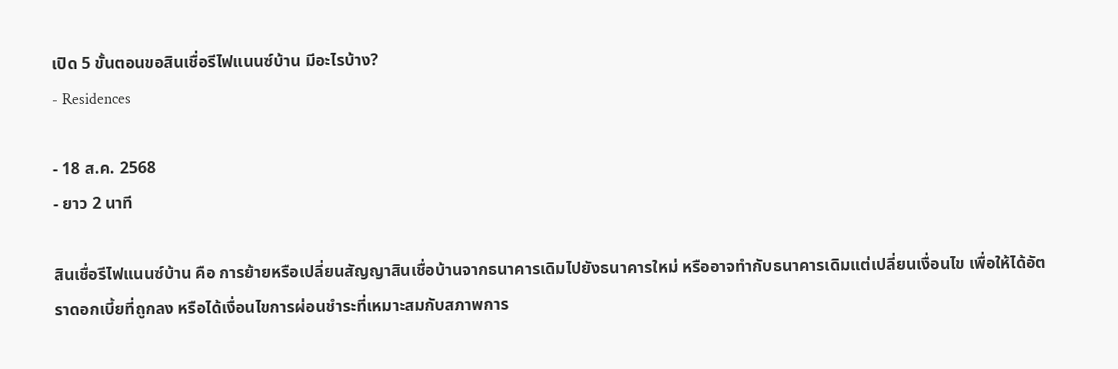เปิด 5 ขั้นตอนขอสินเชื่อรีไฟแนนซ์บ้าน มีอะไรบ้าง?
- Residences

- 18 ส.ค. 2568
- ยาว 2 นาที

สินเชื่อรีไฟแนนซ์บ้าน คือ การย้ายหรือเปลี่ยนสัญญาสินเชื่อบ้านจากธนาคารเดิมไปยังธนาคารใหม่ หรืออาจทำกับธนาคารเดิมแต่เปลี่ยนเงื่อนไข เพื่อให้ได้อัตราดอกเบี้ยที่ถูกลง หรือได้เงื่อนไขการผ่อนชำระที่เหมาะสมกับสภาพการ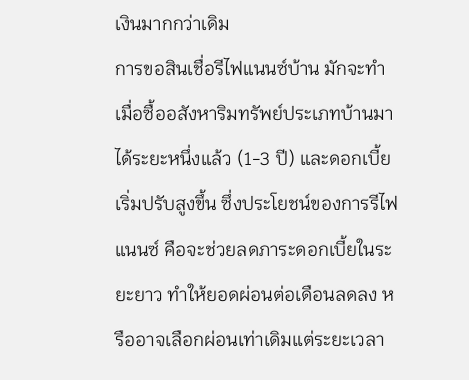เงินมากกว่าเดิม
การขอสินเชื่อรีไฟแนนซ์บ้าน มักจะทำเมื่อซื้ออสังหาริมทรัพย์ประเภทบ้านมาได้ระยะหนึ่งแล้ว (1-3 ปี) และดอกเบี้ยเริ่มปรับสูงขึ้น ซึ่งประโยชน์ของการรีไฟแนนซ์ คือจะช่วยลดภาระดอกเบี้ยในระยะยาว ทำให้ยอดผ่อนต่อเดือนลดลง หรืออาจเลือกผ่อนเท่าเดิมแต่ระยะเวลา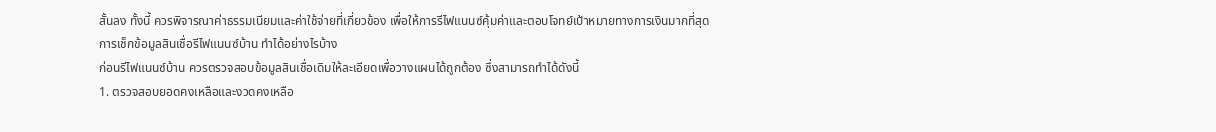สั้นลง ทั้งนี้ ควรพิจารณาค่าธรรมเนียมและค่าใช้จ่ายที่เกี่ยวข้อง เพื่อให้การรีไฟแนนซ์คุ้มค่าและตอบโจทย์เป้าหมายทางการเงินมากที่สุด
การเช็กข้อมูลสินเชื่อรีไฟแนนซ์บ้าน ทำได้อย่างไรบ้าง
ก่อนรีไฟแนนซ์บ้าน ควรตรวจสอบข้อมูลสินเชื่อเดิมให้ละเอียดเพื่อวางแผนได้ถูกต้อง ซึ่งสามารถทำได้ดังนี้
1. ตรวจสอบยอดคงเหลือและงวดคงเหลือ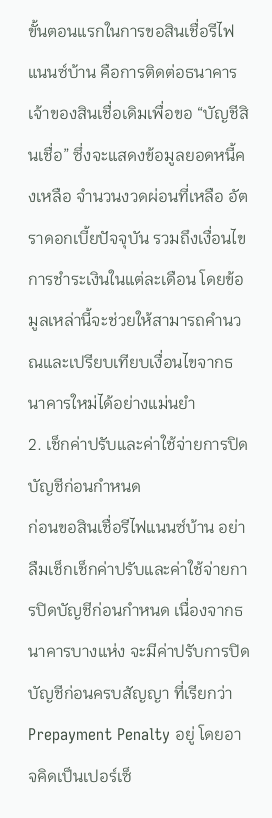ขั้นตอนแรกในการขอสินเชื่อรีไฟแนนซ์บ้าน คือการติดต่อธนาคารเจ้าของสินเชื่อเดิมเพื่อขอ “บัญชีสินเชื่อ” ซึ่งจะแสดงข้อมูลยอดหนี้คงเหลือ จำนวนงวดผ่อนที่เหลือ อัตราดอกเบี้ยปัจจุบัน รวมถึงเงื่อนไขการชำระเงินในแต่ละเดือน โดยข้อมูลเหล่านี้จะช่วยให้สามารถคำนวณและเปรียบเทียบเงื่อนไขจากธนาคารใหม่ได้อย่างแม่นยำ
2. เช็กค่าปรับและค่าใช้จ่ายการปิดบัญชีก่อนกำหนด
ก่อนขอสินเชื่อรีไฟแนนซ์บ้าน อย่าลืมเช็กเช็กค่าปรับและค่าใช้จ่ายการปิดบัญชีก่อนกำหนด เนื่องจากธนาคารบางแห่ง จะมีค่าปรับการปิดบัญชีก่อนครบสัญญา ที่เรียกว่า Prepayment Penalty อยู่ โดยอาจคิดเป็นเปอร์เซ็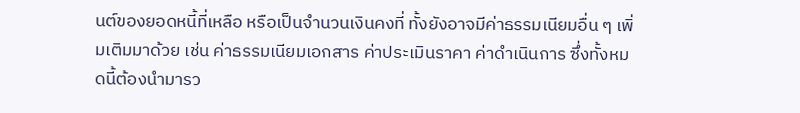นต์ของยอดหนี้ที่เหลือ หรือเป็นจำนวนเงินคงที่ ทั้งยังอาจมีค่าธรรมเนียมอื่น ๆ เพิ่มเติมมาด้วย เช่น ค่าธรรมเนียมเอกสาร ค่าประเมินราคา ค่าดำเนินการ ซึ่งทั้งหมดนี้ต้องนำมารว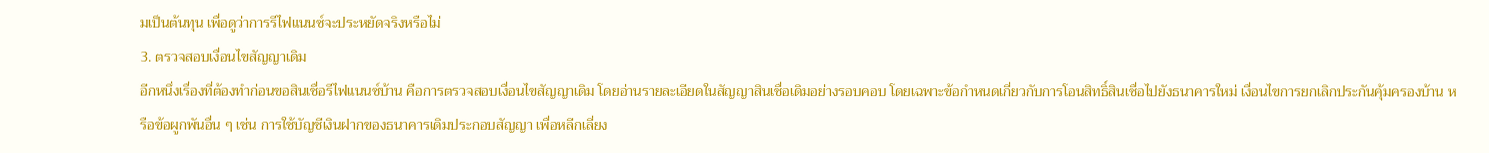มเป็นต้นทุน เพื่อดูว่าการรีไฟแนนซ์จะประหยัดจริงหรือไม่
3. ตรวจสอบเงื่อนไขสัญญาเดิม
อีกหนึ่งเรื่องที่ต้องทำก่อนขอสินเชื่อรีไฟแนนซ์บ้าน คือการตรวจสอบเงื่อนไขสัญญาเดิม โดยอ่านรายละเอียดในสัญญาสินเชื่อเดิมอย่างรอบคอบ โดยเฉพาะข้อกำหนดเกี่ยวกับการโอนสิทธิ์สินเชื่อไปยังธนาคารใหม่ เงื่อนไขการยกเลิกประกันคุ้มครองบ้าน หรือข้อผูกพันอื่น ๆ เช่น การใช้บัญชีเงินฝากของธนาคารเดิมประกอบสัญญา เพื่อหลีกเลี่ยง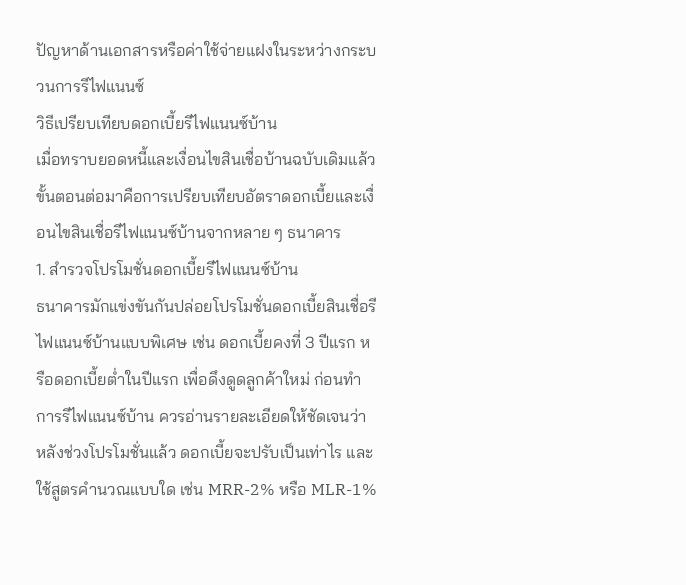ปัญหาด้านเอกสารหรือค่าใช้จ่ายแฝงในระหว่างกระบวนการรีไฟแนนซ์
วิธีเปรียบเทียบดอกเบี้ยรีไฟแนนซ์บ้าน
เมื่อทราบยอดหนี้และเงื่อนไขสินเชื่อบ้านฉบับเดิมแล้ว ขั้นตอนต่อมาคือการเปรียบเทียบอัตราดอกเบี้ยและเงื่อนไขสินเชื่อรีไฟแนนซ์บ้านจากหลาย ๆ ธนาคาร
1. สำรวจโปรโมชั่นดอกเบี้ยรีไฟแนนซ์บ้าน
ธนาคารมักแข่งขันกันปล่อยโปรโมชั่นดอกเบี้ยสินเชื่อรีไฟแนนซ์บ้านแบบพิเศษ เช่น ดอกเบี้ยคงที่ 3 ปีแรก หรือดอกเบี้ยต่ำในปีแรก เพื่อดึงดูดลูกค้าใหม่ ก่อนทำการรีไฟแนนซ์บ้าน ควรอ่านรายละเอียดให้ชัดเจนว่า หลังช่วงโปรโมชั่นแล้ว ดอกเบี้ยจะปรับเป็นเท่าไร และใช้สูตรคำนวณแบบใด เช่น MRR-2% หรือ MLR-1%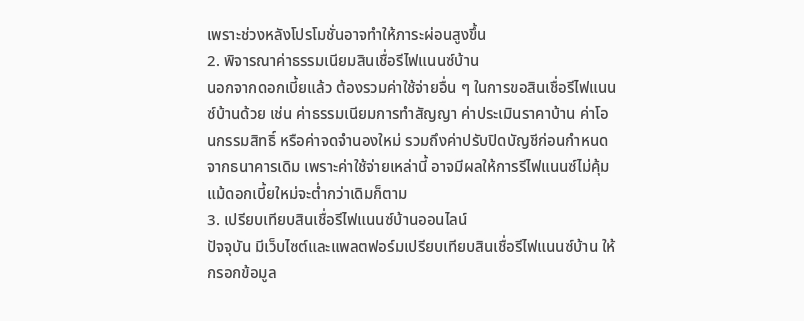เพราะช่วงหลังโปรโมชั่นอาจทำให้ภาระผ่อนสูงขึ้น
2. พิจารณาค่าธรรมเนียมสินเชื่อรีไฟแนนซ์บ้าน
นอกจากดอกเบี้ยแล้ว ต้องรวมค่าใช้จ่ายอื่น ๆ ในการขอสินเชื่อรีไฟแนนซ์บ้านด้วย เช่น ค่าธรรมเนียมการทำสัญญา ค่าประเมินราคาบ้าน ค่าโอนกรรมสิทธิ์ หรือค่าจดจำนองใหม่ รวมถึงค่าปรับปิดบัญชีก่อนกำหนดจากธนาคารเดิม เพราะค่าใช้จ่ายเหล่านี้ อาจมีผลให้การรีไฟแนนซ์ไม่คุ้ม แม้ดอกเบี้ยใหม่จะต่ำกว่าเดิมก็ตาม
3. เปรียบเทียบสินเชื่อรีไฟแนนซ์บ้านออนไลน์
ปัจจุบัน มีเว็บไซต์และแพลตฟอร์มเปรียบเทียบสินเชื่อรีไฟแนนซ์บ้าน ให้กรอกข้อมูล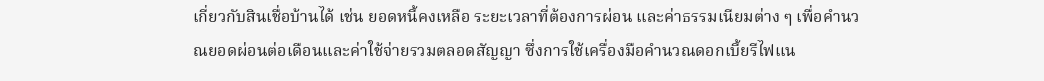เกี่ยวกับสินเชื่อบ้านได้ เช่น ยอดหนี้คงเหลือ ระยะเวลาที่ต้องการผ่อน และค่าธรรมเนียมต่าง ๆ เพื่อคำนวณยอดผ่อนต่อเดือนและค่าใช้จ่ายรวมตลอดสัญญา ซึ่งการใช้เครื่องมือคำนวณดอกเบี้ยรีไฟแน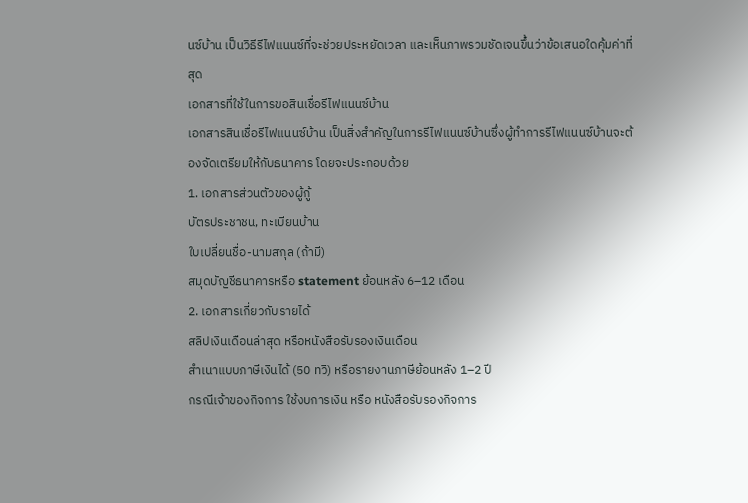นซ์บ้าน เป็นวิธีรีไฟแนนซ์ที่จะช่วยประหยัดเวลา และเห็นภาพรวมชัดเจนขึ้นว่าข้อเสนอใดคุ้มค่าที่สุด
เอกสารที่ใช้ในการขอสินเชื่อรีไฟแนนซ์บ้าน
เอกสารสินเชื่อรีไฟแนนซ์บ้าน เป็นสิ่งสำคัญในการรีไฟแนนซ์บ้านซึ่งผู้ทำการรีไฟแนนซ์บ้านจะต้องจัดเตรียมให้กับธนาคาร โดยจะประกอบด้วย
1. เอกสารส่วนตัวของผู้กู้
บัตรประชาชน, ทะเบียนบ้าน
ใบเปลี่ยนชื่อ-นามสกุล (ถ้ามี)
สมุดบัญชีธนาคารหรือ statement ย้อนหลัง 6–12 เดือน
2. เอกสารเกี่ยวกับรายได้
สลิปเงินเดือนล่าสุด หรือหนังสือรับรองเงินเดือน
สำเนาแบบภาษีเงินได้ (50 ทวิ) หรือรายงานภาษีย้อนหลัง 1–2 ปี
กรณีเจ้าของกิจการ ใช้งบการเงิน หรือ หนังสือรับรองกิจการ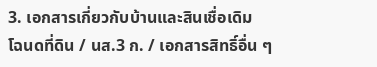3. เอกสารเกี่ยวกับบ้านและสินเชื่อเดิม
โฉนดที่ดิน / นส.3 ก. / เอกสารสิทธิ์อื่น ๆ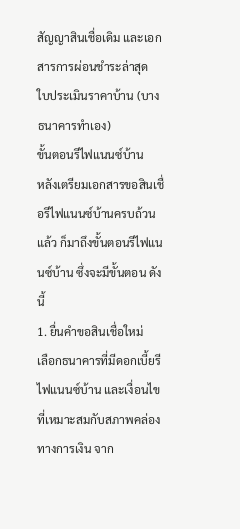สัญญาสินเชื่อเดิม และเอกสารการผ่อนชำระล่าสุด
ใบประเมินราคาบ้าน (บางธนาคารทำเอง)
ขั้นตอนรีไฟแนนซ์บ้าน
หลังเตรียมเอกสารขอสินเชื่อรีไฟแนนซ์บ้านครบถ้วนแล้ว ก็มาถึงขั้นตอนรีไฟแนนซ์บ้าน ซึ่งจะมีขั้นตอน ดังนี้
1. ยื่นคำขอสินเชื่อใหม่
เลือกธนาคารที่มีดอกเบี้ยรีไฟแนนซ์บ้าน และเงื่อนไขที่เหมาะสมกับสภาพคล่องทางการเงิน จาก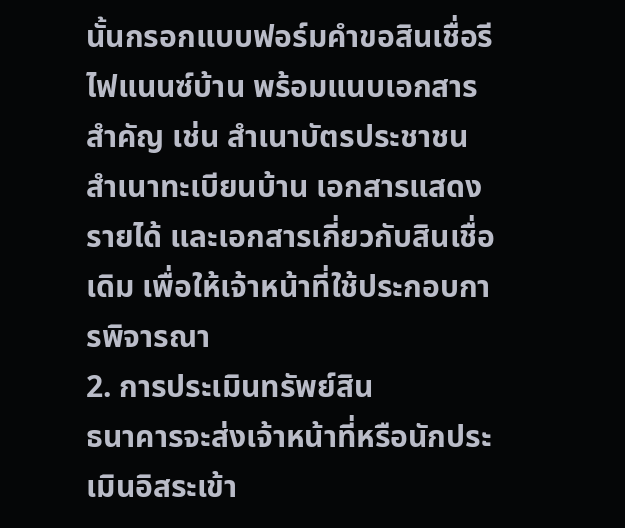นั้นกรอกแบบฟอร์มคำขอสินเชื่อรีไฟแนนซ์บ้าน พร้อมแนบเอกสารสำคัญ เช่น สำเนาบัตรประชาชน สำเนาทะเบียนบ้าน เอกสารแสดงรายได้ และเอกสารเกี่ยวกับสินเชื่อเดิม เพื่อให้เจ้าหน้าที่ใช้ประกอบการพิจารณา
2. การประเมินทรัพย์สิน
ธนาคารจะส่งเจ้าหน้าที่หรือนักประเมินอิสระเข้า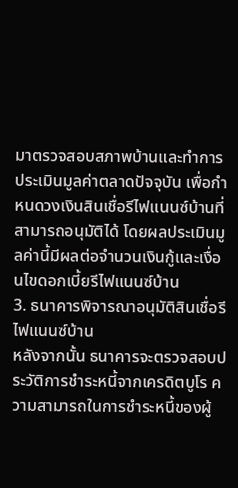มาตรวจสอบสภาพบ้านและทำการประเมินมูลค่าตลาดปัจจุบัน เพื่อกำหนดวงเงินสินเชื่อรีไฟแนนซ์บ้านที่สามารถอนุมัติได้ โดยผลประเมินมูลค่านี้มีผลต่อจำนวนเงินกู้และเงื่อนไขดอกเบี้ยรีไฟแนนซ์บ้าน
3. ธนาคารพิจารณาอนุมัติสินเชื่อรีไฟแนนซ์บ้าน
หลังจากนั้น ธนาคารจะตรวจสอบประวัติการชำระหนี้จากเครดิตบูโร ความสามารถในการชำระหนี้ของผู้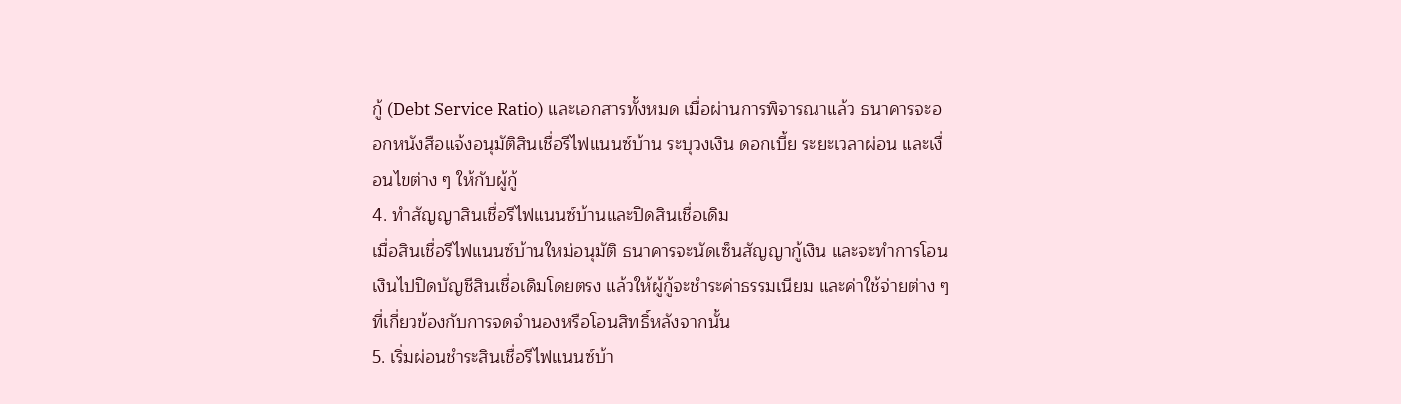กู้ (Debt Service Ratio) และเอกสารทั้งหมด เมื่อผ่านการพิจารณาแล้ว ธนาคารจะออกหนังสือแจ้งอนุมัติสินเชื่อรีไฟแนนซ์บ้าน ระบุวงเงิน ดอกเบี้ย ระยะเวลาผ่อน และเงื่อนไขต่าง ๆ ให้กับผู้กู้
4. ทำสัญญาสินเชื่อรีไฟแนนซ์บ้านและปิดสินเชื่อเดิม
เมื่อสินเชื่อรีไฟแนนซ์บ้านใหม่อนุมัติ ธนาคารจะนัดเซ็นสัญญากู้เงิน และจะทำการโอนเงินไปปิดบัญชีสินเชื่อเดิมโดยตรง แล้วให้ผู้กู้จะชำระค่าธรรมเนียม และค่าใช้จ่ายต่าง ๆ ที่เกี่ยวข้องกับการจดจำนองหรือโอนสิทธิ์หลังจากนั้น
5. เริ่มผ่อนชำระสินเชื่อรีไฟแนนซ์บ้า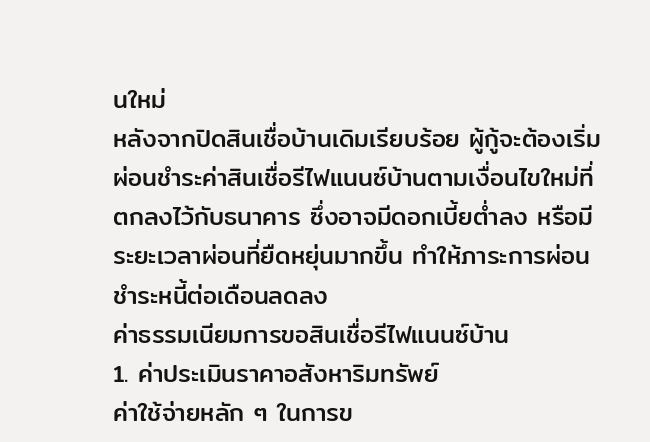นใหม่
หลังจากปิดสินเชื่อบ้านเดิมเรียบร้อย ผู้กู้จะต้องเริ่มผ่อนชำระค่าสินเชื่อรีไฟแนนซ์บ้านตามเงื่อนไขใหม่ที่ตกลงไว้กับธนาคาร ซึ่งอาจมีดอกเบี้ยต่ำลง หรือมีระยะเวลาผ่อนที่ยืดหยุ่นมากขึ้น ทำให้ภาระการผ่อนชำระหนี้ต่อเดือนลดลง
ค่าธรรมเนียมการขอสินเชื่อรีไฟแนนซ์บ้าน
1. ค่าประเมินราคาอสังหาริมทรัพย์
ค่าใช้จ่ายหลัก ๆ ในการข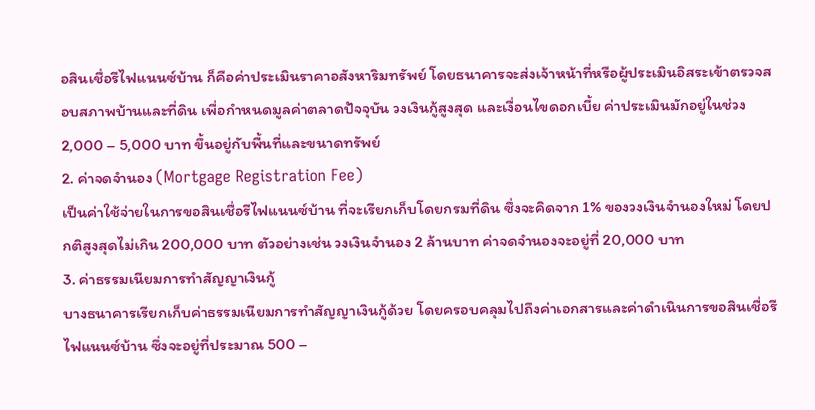อสินเชื่อรีไฟแนนซ์บ้าน ก็คือค่าประเมินราคาอสังหาริมทรัพย์ โดยธนาคารจะส่งเจ้าหน้าที่หรือผู้ประเมินอิสระเข้าตรวจสอบสภาพบ้านและที่ดิน เพื่อกำหนดมูลค่าตลาดปัจจุบัน วงเงินกู้สูงสุด และเงื่อนไขดอกเบี้ย ค่าประเมินมักอยู่ในช่วง 2,000 – 5,000 บาท ขึ้นอยู่กับพื้นที่และขนาดทรัพย์
2. ค่าจดจำนอง (Mortgage Registration Fee)
เป็นค่าใช้จ่ายในการขอสินเชื่อรีไฟแนนซ์บ้าน ที่จะเรียกเก็บโดยกรมที่ดิน ซึ่งจะคิดจาก 1% ของวงเงินจำนองใหม่ โดยปกติสูงสุดไม่เกิน 200,000 บาท ตัวอย่างเช่น วงเงินจำนอง 2 ล้านบาท ค่าจดจำนองจะอยู่ที่ 20,000 บาท
3. ค่าธรรมเนียมการทำสัญญาเงินกู้
บางธนาคารเรียกเก็บค่าธรรมเนียมการทำสัญญาเงินกู้ด้วย โดยครอบคลุมไปถึงค่าเอกสารและค่าดำเนินการขอสินเชื่อรีไฟแนนซ์บ้าน ซึ่งจะอยู่ที่ประมาณ 500 –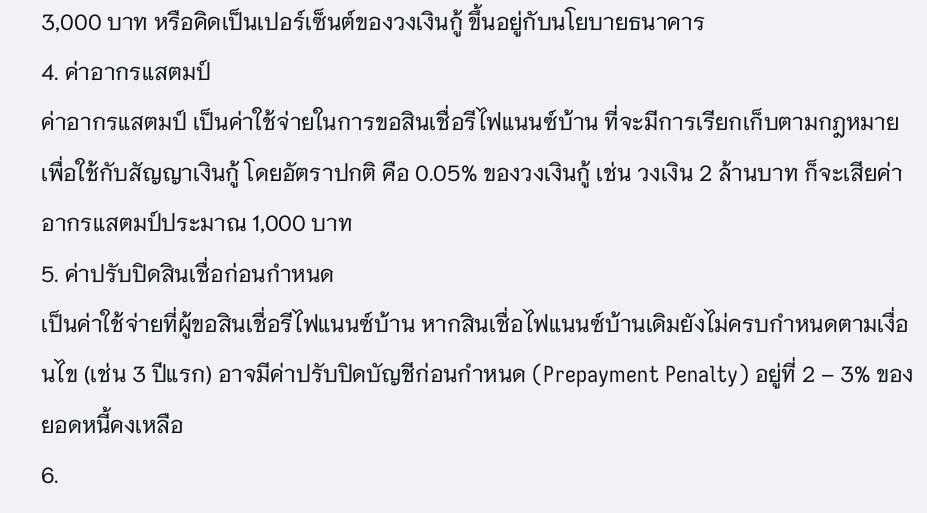3,000 บาท หรือคิดเป็นเปอร์เซ็นต์ของวงเงินกู้ ขึ้นอยู่กับนโยบายธนาคาร
4. ค่าอากรแสตมป์
ค่าอากรแสตมป์ เป็นค่าใช้จ่ายในการขอสินเชื่อรีไฟแนนซ์บ้าน ที่จะมีการเรียกเก็บตามกฎหมายเพื่อใช้กับสัญญาเงินกู้ โดยอัตราปกติ คือ 0.05% ของวงเงินกู้ เช่น วงเงิน 2 ล้านบาท ก็จะเสียค่าอากรแสตมป์ประมาณ 1,000 บาท
5. ค่าปรับปิดสินเชื่อก่อนกำหนด
เป็นค่าใช้จ่ายที่ผู้ขอสินเชื่อรีไฟแนนซ์บ้าน หากสินเชื่อไฟแนนซ์บ้านเดิมยังไม่ครบกำหนดตามเงื่อนไข (เช่น 3 ปีแรก) อาจมีค่าปรับปิดบัญชีก่อนกำหนด (Prepayment Penalty) อยู่ที่ 2 – 3% ของยอดหนี้คงเหลือ
6.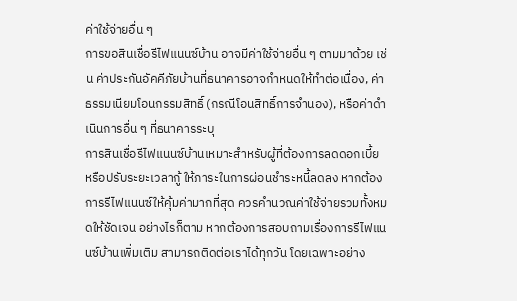ค่าใช้จ่ายอื่น ๆ
การขอสินเชื่อรีไฟแนนซ์บ้าน อาจมีค่าใช้จ่ายอื่น ๆ ตามมาด้วย เช่น ค่าประกันอัคคีภัยบ้านที่ธนาคารอาจกำหนดให้ทำต่อเนื่อง, ค่าธรรมเนียมโอนกรรมสิทธิ์ (กรณีโอนสิทธิ์การจำนอง), หรือค่าดำเนินการอื่น ๆ ที่ธนาคารระบุ
การสินเชื่อรีไฟแนนซ์บ้านเหมาะสำหรับผู้ที่ต้องการลดดอกเบี้ย หรือปรับระยะเวลากู้ ให้ภาระในการผ่อนชำระหนี้ลดลง หากต้องการรีไฟแนนซ์ให้คุ้มค่ามากที่สุด ควรคำนวณค่าใช้จ่ายรวมทั้งหมดให้ชัดเจน อย่างไรก็ตาม หากต้องการสอบถามเรื่องการรีไฟแนนซ์บ้านเพิ่มเติม สามารถติดต่อเราได้ทุกวัน โดยเฉพาะอย่าง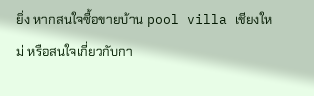ยิ่ง หากสนใจซื้อขายบ้าน pool villa เชียงใหม่ หรือสนใจเกี่ยวกับกา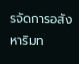รจัดการอสังหาริมท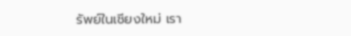รัพย์ในเชียงใหม่ เรา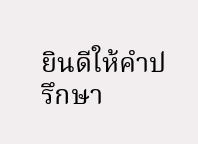ยินดีให้คำปรึกษา